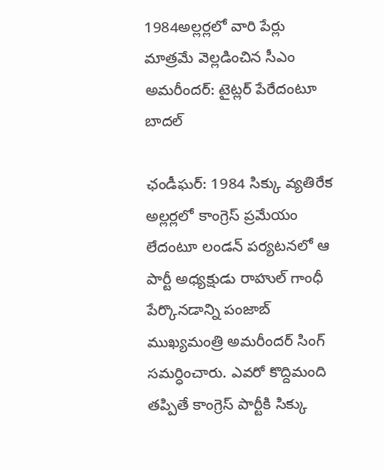1984అల్లర్లలో వారి పేర్లు మాత్రమే వెల్లడించిన సీఎం అమరీందర్: టైట్లర్ పేరేదంటూ బాదల్

ఛండీఘర్: 1984 సిక్కు వ్యతిరేక అల్లర్లలో కాంగ్రెస్ ప్రమేయం లేదంటూ లండన్ పర్యటనలో ఆ పార్టీ అధ్యక్షుడు రాహుల్ గాంధీ పేర్కొనడాన్ని పంజాబ్ ముఖ్యమంత్రి అమరీందర్ సింగ్ సమర్ధించారు. ఎవరో కొద్దిమంది తప్పితే కాంగ్రెస్ పార్టీకి సిక్కు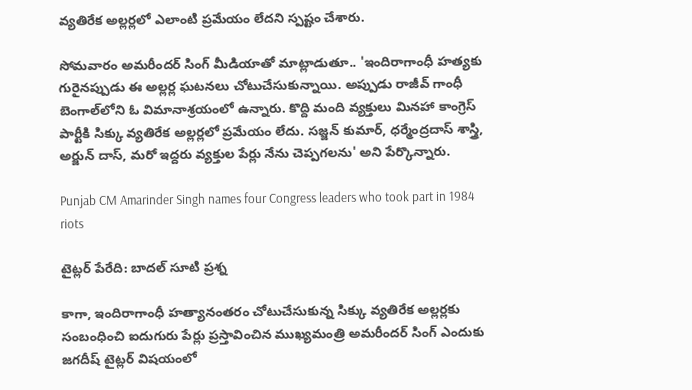వ్యతిరేక అల్లర్లలో ఎలాంటి ప్రమేయం లేదని స్పష్టం చేశారు.

సోమవారం అమరీందర్ సింగ్ మీడియాతో మాట్లాడుతూ.. 'ఇందిరాగాంధీ హత్యకు గురైనప్పుడు ఈ అల్లర్ల ఘటనలు చోటుచేసుకున్నాయి. అప్పుడు రాజీవ్ గాంధీ బెంగాల్‌లోని ఓ విమానాశ్రయంలో ఉన్నారు. కొద్ది మంది వ్యక్తులు మినహా కాంగ్రెస్ పార్టీకి సిక్కు వ్యతిరేక అల్లర్లలో ప్రమేయం లేదు. సజ్జన్ కుమార్, ధర్మేంద్రదాస్ శాస్త్రి, అర్జున్ దాస్, మరో ఇద్దరు వ్యక్తుల పేర్లు నేను చెప్పగలను' అని పేర్కొన్నారు.

Punjab CM Amarinder Singh names four Congress leaders who took part in 1984 riots

టైట్లర్ పేరేది: బాదల్ సూటి ప్రశ్న

కాగా, ఇందిరాగాంధీ హత్యానంతరం చోటుచేసుకున్న సిక్కు వ్యతిరేక అల్లర్లకు సంబంధించి ఐదుగురు పేర్లు ప్రస్తావించిన ముఖ్యమంత్రి అమరీందర్ సింగ్‌ ఎందుకు జగదీష్ టైట్లర్ విషయంలో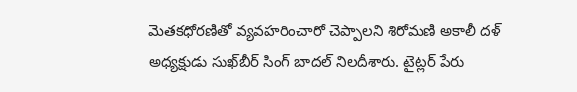మెతకధోరణితో వ్యవహరించారో చెప్పాలని శిరోమణి అకాలీ దళ్ అధ్యక్షుడు సుఖ్‌బీర్ సింగ్ బాదల్ నిలదీశారు. టైట్లర్ పేరు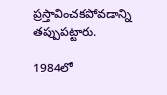ప్రస్తావించకపోవడాన్ని తప్పుపట్టారు.

1984లో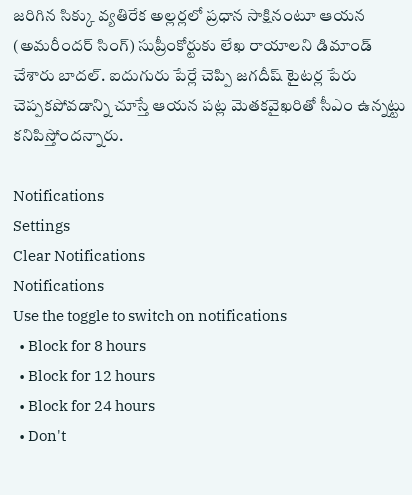జరిగిన సిక్కు వ్యతిరేక అల్లర్లలో ప్రధాన సాక్షినంటూ ఆయన (అమరీందర్ సింగ్) సుప్రీంకోర్టుకు లేఖ రాయాలని డిమాండ్ చేశారు బాదల్. ఐదుగురు పేర్లే చెప్పి జగదీష్ టైటర్ల పేరు చెప్పకపోవడాన్ని చూస్తే ఆయన పట్ల మెతకవైఖరితో సీఎం ఉన్నట్టు కనిపిస్తోందన్నారు.

Notifications
Settings
Clear Notifications
Notifications
Use the toggle to switch on notifications
  • Block for 8 hours
  • Block for 12 hours
  • Block for 24 hours
  • Don't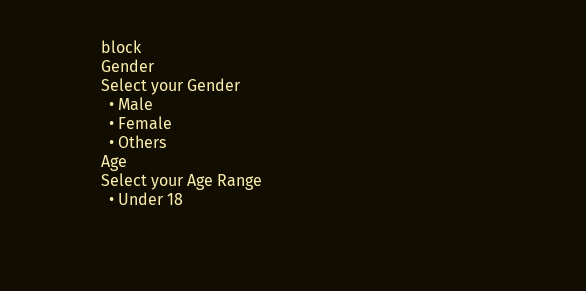block
Gender
Select your Gender
  • Male
  • Female
  • Others
Age
Select your Age Range
  • Under 18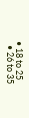• 18 to 25
  • 26 to 35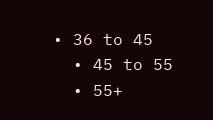• 36 to 45
  • 45 to 55
  • 55+